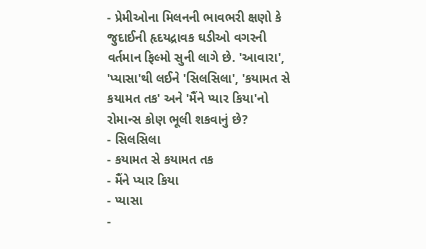- પ્રેમીઓના મિલનની ભાવભરી ક્ષણો કે જુદાઈની હૃદયદ્રાવક ઘડીઓ વગરની વર્તમાન ફિલ્મો સુની લાગે છે. 'આવારા', 'પ્યાસા'થી લઈને 'સિલસિલા', 'કયામત સે કયામત તક' અને 'મૈંને પ્યાર કિયા'નો રોમાન્સ કોણ ભૂલી શકવાનું છે?
- સિલસિલા
- કયામત સે કયામત તક
- મૈંને પ્યાર કિયા
- પ્યાસા
-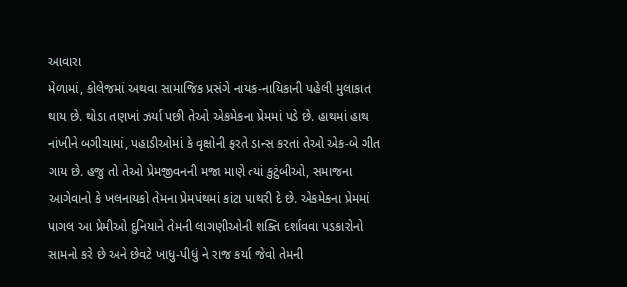આવારા
મેળામાં, કોલેજમાં અથવા સામાજિક પ્રસંગે નાયક-નાયિકાની પહેલી મુલાકાત થાય છે. થોડા તણખાં ઝર્યા પછી તેઓ એકમેકના પ્રેમમાં પડે છે. હાથમાં હાથ નાંખીને બગીચામાં, પહાડીઓમાં કે વૃક્ષોની ફરતે ડાન્સ કરતાં તેઓ એક-બે ગીત ગાય છે. હજુ તો તેઓ પ્રેમજીવનની મજા માણે ત્યાં કુટુંબીઓ, સમાજના આગેવાનો કે ખલનાયકો તેમના પ્રેમપંથમાં કાંટા પાથરી દે છે. એકમેકના પ્રેમમાં પાગલ આ પ્રેમીઓ દુનિયાને તેમની લાગણીઓની શક્તિ દર્શાવવા પડકારોનો સામનો કરે છે અને છેવટે ખાધુ-પીધું ને રાજ કર્યા જેવો તેમની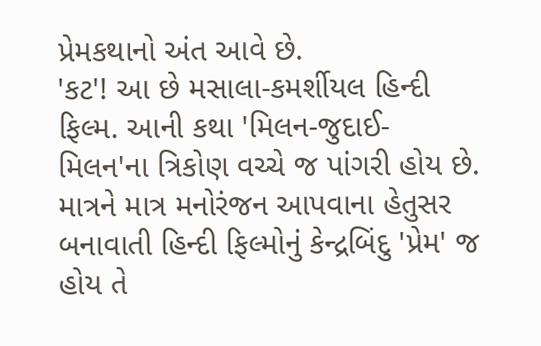પ્રેમકથાનો અંત આવે છે.
'કટ'! આ છે મસાલા-કમર્શીયલ હિન્દી ફિલ્મ. આની કથા 'મિલન-જુદાઈ-મિલન'ના ત્રિકોણ વચ્ચે જ પાંગરી હોય છે. માત્રને માત્ર મનોરંજન આપવાના હેતુસર બનાવાતી હિન્દી ફિલ્મોનું કેન્દ્રબિંદુ 'પ્રેમ' જ હોય તે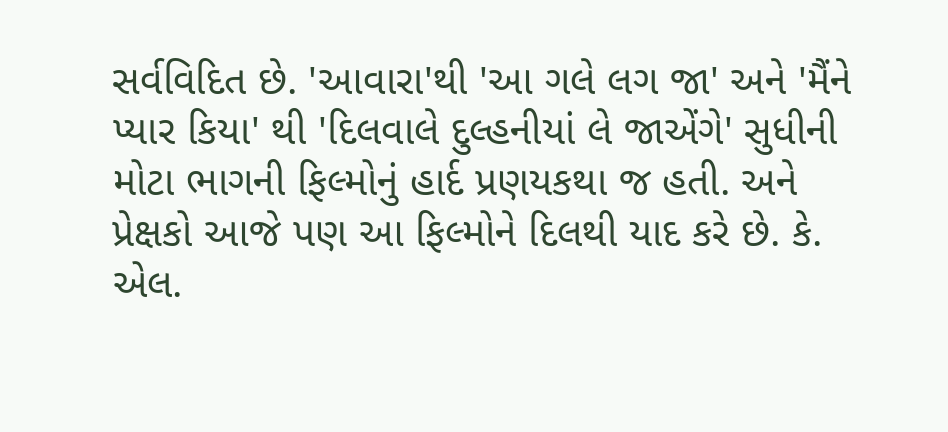સર્વવિદિત છે. 'આવારા'થી 'આ ગલે લગ જા' અને 'મૈંને પ્યાર કિયા' થી 'દિલવાલે દુલ્હનીયાં લે જાએંગે' સુધીની મોટા ભાગની ફિલ્મોનું હાર્દ પ્રણયકથા જ હતી. અને પ્રેક્ષકો આજે પણ આ ફિલ્મોને દિલથી યાદ કરે છે. કે. એલ.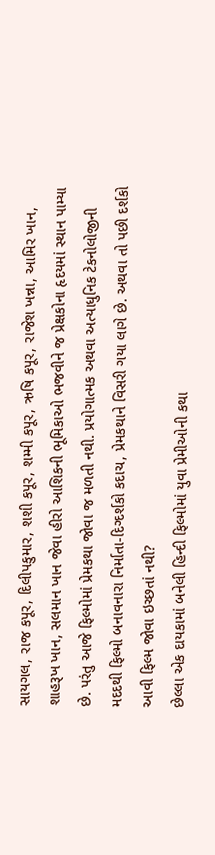સાયગલ, રાજ કપૂર, દિલીપકુમાર, શશી કપૂર, શમ્મી કપૂર, ઋષિ કપૂર, રાજેશ ખન્ના, આમિર ખાન, શાહરૂખ ખાન, સલમાન ખાન જેવા હીરો આશિકની ભૂમિકાઓ ભજવીને જ પ્રેક્ષકોના હૃદયમાં સ્થાન પામ્યા છે. પરંતુ આજે ફિલ્મોમાં પ્રેમકથા જોવા જ મળતી નથી. પ્રયોગાત્મક અથવા અત્યાધુનિક ટેકનોલોજીની મદદથી ફિલ્મો બનાવનારા નિર્માતા-દિગ્દર્શકો કદાચ, પ્રેમકથાને વિસરી ગયા લાગે છે. અથવા તો પછી દર્શકો આવી ફિલ્મ જોવા ઇચ્છતાં નથી?
છેલ્લા એક દાયકામાં બનેલી હિન્દી ફિલ્મોમાં યુવા પ્રેમીઓની કથા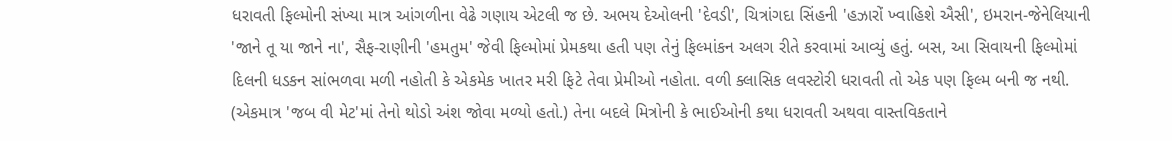ધરાવતી ફિલ્મોની સંખ્યા માત્ર આંગળીના વેઢે ગણાય એટલી જ છે. અભય દેઓલની 'દેવડી', ચિત્રાંગદા સિંહની 'હઝારોં ખ્વાહિશે ઐસી', ઇમરાન-જેનેલિયાની 'જાને તૂ યા જાને ના', સૈફ-રાણીની 'હમતુમ' જેવી ફિલ્મોમાં પ્રેમકથા હતી પણ તેનું ફિલ્માંકન અલગ રીતે કરવામાં આવ્યું હતું. બસ, આ સિવાયની ફિલ્મોમાં દિલની ધડકન સાંભળવા મળી નહોતી કે એકમેક ખાતર મરી ફિટે તેવા પ્રેમીઓ નહોતા. વળી ક્લાસિક લવસ્ટોરી ધરાવતી તો એક પણ ફિલ્મ બની જ નથી. (એકમાત્ર 'જબ વી મેટ'માં તેનો થોડો અંશ જોવા મળ્યો હતો.) તેના બદલે મિત્રોની કે ભાઈઓની કથા ધરાવતી અથવા વાસ્તવિકતાને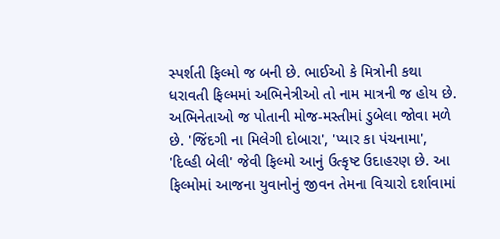સ્પર્શતી ફિલ્મો જ બની છે. ભાઈઓ કે મિત્રોની કથા ધરાવતી ફિલ્મમાં અભિનેત્રીઓ તો નામ માત્રની જ હોય છે. અભિનેતાઓ જ પોતાની મોજ-મસ્તીમાં ડુબેલા જોવા મળે છે. 'જિંદગી ના મિલેગી દોબારા', 'પ્યાર કા પંચનામા', 'દિલ્હી બેલી' જેવી ફિલ્મો આનું ઉત્કૃષ્ટ ઉદાહરણ છે. આ ફિલ્મોમાં આજના યુવાનોનું જીવન તેમના વિચારો દર્શાવામાં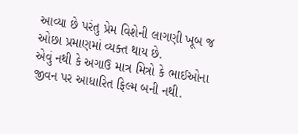આવ્યા છે પરંતુ પ્રેમ વિશેની લાગણી ખૂબ જ ઓછા પ્રમાણમાં વ્યક્ત થાય છે.
એવું નથી કે અગાઉ માત્ર મિત્રો કે ભાઈઓના જીવન પર આધારિત ફિલ્મ બની નથી.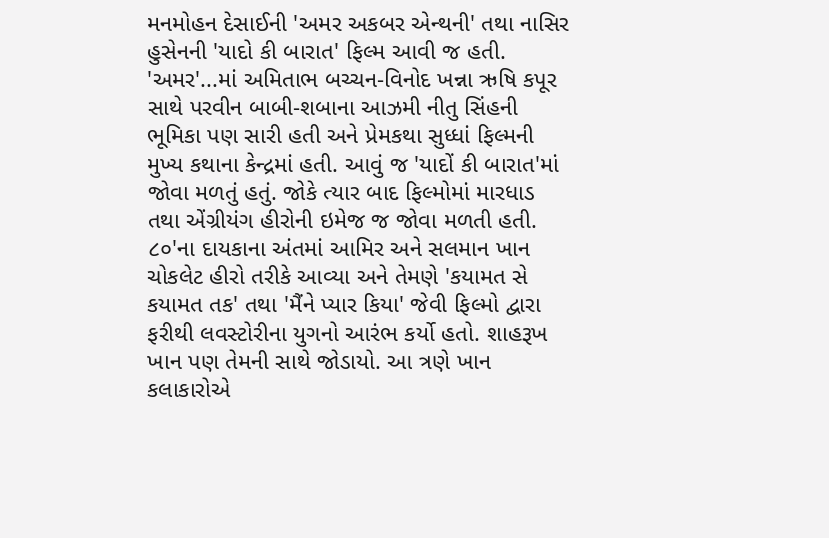મનમોહન દેસાઈની 'અમર અકબર એન્થની' તથા નાસિર હુસેનની 'યાદો કી બારાત' ફિલ્મ આવી જ હતી. 'અમર'...માં અમિતાભ બચ્ચન-વિનોદ ખન્ના ઋષિ કપૂર સાથે પરવીન બાબી-શબાના આઝમી નીતુ સિંહની ભૂમિકા પણ સારી હતી અને પ્રેમકથા સુધ્ધાં ફિલ્મની મુખ્ય કથાના કેન્દ્રમાં હતી. આવું જ 'યાદોં કી બારાત'માં જોવા મળતું હતું. જોકે ત્યાર બાદ ફિલ્મોમાં મારધાડ તથા એંગ્રીયંગ હીરોની ઇમેજ જ જોવા મળતી હતી.
૮૦'ના દાયકાના અંતમાં આમિર અને સલમાન ખાન ચોકલેટ હીરો તરીકે આવ્યા અને તેમણે 'કયામત સે કયામત તક' તથા 'મૈંને પ્યાર કિયા' જેવી ફિલ્મો દ્વારા ફરીથી લવસ્ટોરીના યુગનો આરંભ કર્યો હતો. શાહરૂખ ખાન પણ તેમની સાથે જોડાયો. આ ત્રણે ખાન કલાકારોએ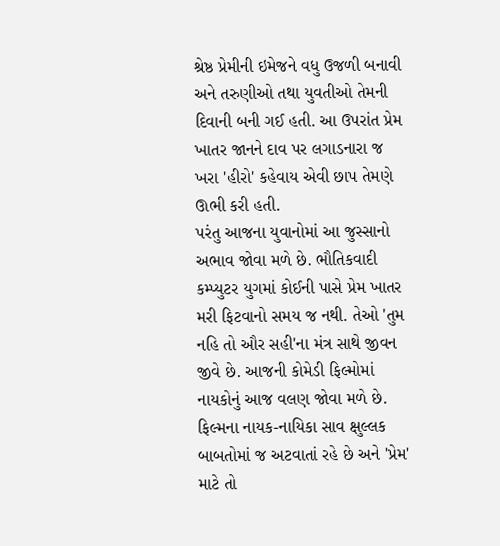શ્રેષ્ઠ પ્રેમીની ઇમેજને વધુ ઉજળી બનાવી અને તરુણીઓ તથા યુવતીઓ તેમની દિવાની બની ગઈ હતી. આ ઉપરાંત પ્રેમ ખાતર જાનને દાવ પર લગાડનારા જ ખરા 'હીરો' કહેવાય એવી છાપ તેમણે ઊભી કરી હતી.
પરંતુ આજના યુવાનોમાં આ જુસ્સાનો અભાવ જોવા મળે છે. ભૌતિકવાદી કમ્પ્યુટર યુગમાં કોઈની પાસે પ્રેમ ખાતર મરી ફિટવાનો સમય જ નથી. તેઓ 'તુમ નહિ તો ઔર સહી'ના મંત્ર સાથે જીવન જીવે છે. આજની કોમેડી ફિલ્મોમાં નાયકોનું આજ વલણ જોવા મળે છે. ફિલ્મના નાયક-નાયિકા સાવ ક્ષુલ્લક બાબતોમાં જ અટવાતાં રહે છે અને 'પ્રેમ' માટે તો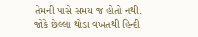તેમની પાસે સમય જ હોતો નથી.
જોકે છેલ્લા થોડા વખતથી હિન્દી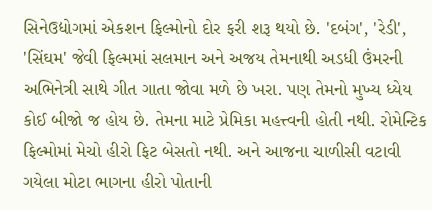સિનેઉદ્યોગમાં એકશન ફિલ્મોનો દોર ફરી શરૂ થયો છે. 'દબંગ', 'રેડી', 'સિંઘમ' જેવી ફિલ્મમાં સલમાન અને અજય તેમનાથી અડધી ઉંમરની અભિનેત્રી સાથે ગીત ગાતા જોવા મળે છે ખરા. પણ તેમનો મુખ્ય ધ્યેય કોઈ બીજો જ હોય છે. તેમના માટે પ્રેમિકા મહત્ત્વની હોતી નથી. રોમેન્ટિક ફિલ્મોમાં મેચો હીરો ફિટ બેસતો નથી. અને આજના ચાળીસી વટાવી ગયેલા મોટા ભાગના હીરો પોતાની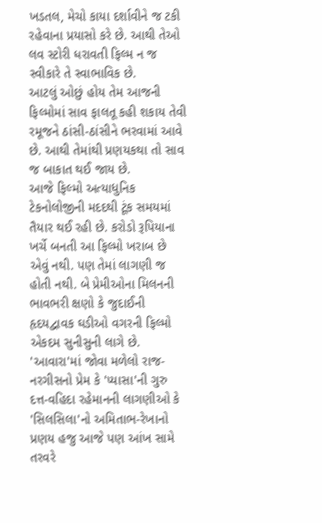ખડતલ, મેચો કાયા દર્શાવીને જ ટકી રહેવાના પ્રયાસો કરે છે. આથી તેઓ લવ સ્ટોરી ધરાવતી ફિલ્મ ન જ સ્વીકારે તે સ્વાભાવિક છે.
આટલું ઓછું હોય તેમ આજની ફિલ્મોમાં સાવ ફાલતૂ કહી શકાય તેવી રમૂજને ઠાંસી-ઠાંસીને ભરવામાં આવે છે. આથી તેમાંથી પ્રણયકથા તો સાવ જ બાકાત થઈ જાય છે.
આજે ફિલ્મો અત્યાધુનિક ટેકનોલોજીની મદદથી ટૂંક સમયમાં તૈયાર થઈ રહી છે. કરોડો રૂપિયાના ખર્ચે બનતી આ ફિલ્મો ખરાબ છે એવું નથી. પણ તેમાં લાગણી જ હોતી નથી. બે પ્રેમીઓના મિલનની ભાવભરી ક્ષણો કે જુદાઈની હૃદયદ્વાવક ઘડીઓ વગરની ફિલ્મો એકદમ સુનીસુની લાગે છે. 'આવારા'માં જોવા મળેલો રાજ-નરગીસનો પ્રેમ કે 'પ્યાસા'ની ગુરુ દત્ત-વહિદા રહેમાનની લાગણીઓ કે 'સિલસિલા'નો અમિતાભ-રેખાનો પ્રણય હજુ આજે પણ આંખ સામે તરવરે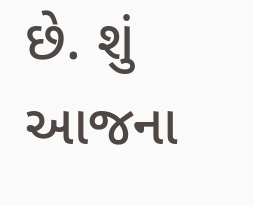છે. શું આજના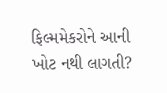ફિલ્મમેકરોને આની ખોટ નથી લાગતી?